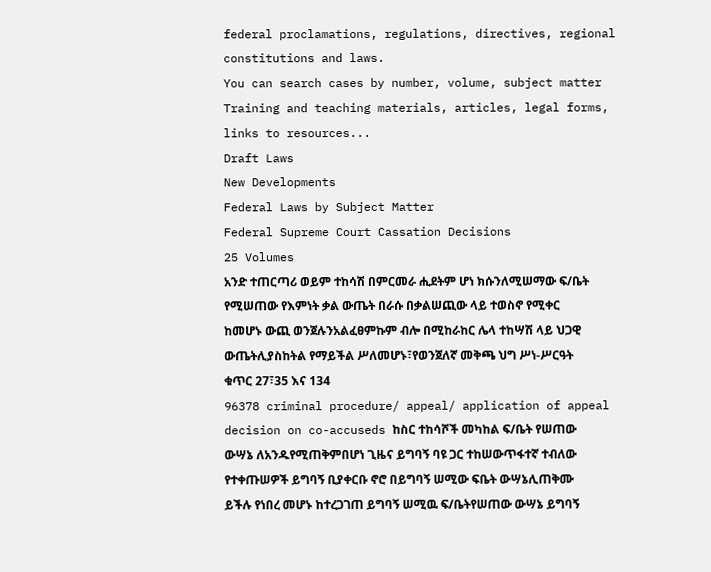federal proclamations, regulations, directives, regional constitutions and laws.
You can search cases by number, volume, subject matter
Training and teaching materials, articles, legal forms, links to resources...
Draft Laws
New Developments
Federal Laws by Subject Matter
Federal Supreme Court Cassation Decisions
25 Volumes
አንድ ተጠርጣሪ ወይም ተከሳሽ በምርመራ ሒደትም ሆነ ክሱንለሚሠማው ፍ/ቤት የሚሠጠው የእምነት ቃል ውጤት በራሱ በቃልሠጪው ላይ ተወስኖ የሚቀር ከመሆኑ ውጪ ወንጀሉንአልፈፀምኩም ብሎ በሚከራከር ሌላ ተከሣሽ ላይ ህጋዊ ውጤትሊያስከትል የማይችል ሥለመሆኑ፣የወንጀለኛ መቅጫ ህግ ሥነ-ሥርዓት ቁጥር 27፣35 እና 134
96378 criminal procedure/ appeal/ application of appeal decision on co-accuseds ከስር ተከሳሾች መካከል ፍ/ቤት የሠጠው ውሣኔ ለአንዱየሚጠቅምበሆነ ጊዜና ይግባኝ ባዩ ጋር ተከሠውጥፋተኛ ተብለው የተቀጡሠዎች ይግባኝ ቢያቀርቡ ኖሮ በይግባኝ ሠሚው ፍቤት ውሣኔሊጠቅሙ ይችሉ የነበረ መሆኑ ከተረጋገጠ ይግባኝ ሠሚዉ ፍ/ቤትየሠጠው ውሣኔ ይግባኝ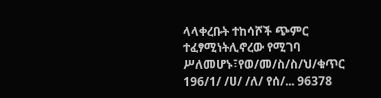ላላቀረቡት ተከሳሾች ጭምር ተፈፃሚነትሊኖረው የሚገባ ሥለመሆኑ፣የወ/መ/ስ/ስ/ህ/ቁጥር 196/1/ /ሀ/ /ለ/ የሰ/... 96378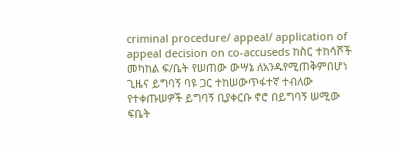criminal procedure/ appeal/ application of appeal decision on co-accuseds ከስር ተከሳሾች መካከል ፍ/ቤት የሠጠው ውሣኔ ለአንዱየሚጠቅምበሆነ ጊዜና ይግባኝ ባዩ ጋር ተከሠውጥፋተኛ ተብለው የተቀጡሠዎች ይግባኝ ቢያቀርቡ ኖሮ በይግባኝ ሠሚው ፍቤት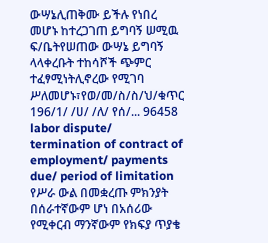ውሣኔሊጠቅሙ ይችሉ የነበረ መሆኑ ከተረጋገጠ ይግባኝ ሠሚዉ ፍ/ቤትየሠጠው ውሣኔ ይግባኝ ላላቀረቡት ተከሳሾች ጭምር ተፈፃሚነትሊኖረው የሚገባ ሥለመሆኑ፣የወ/መ/ስ/ስ/ህ/ቁጥር 196/1/ /ሀ/ /ለ/ የሰ/... 96458 labor dispute/ termination of contract of employment/ payments due/ period of limitation የሥራ ውል በመቋረጡ ምክንያት በሰራተኛውም ሆነ በአሰሪው የሚቀርብ ማንኛውም የክፍያ ጥያቄ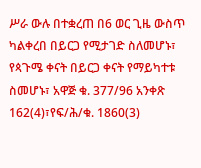ሥራ ውሉ በተቋረጠ በ6 ወር ጊዜ ውስጥ ካልቀረበ በይርጋ የሚታገድ ስለመሆኑ፣ የጳጉሜ ቀናት በይርጋ ቀናት የማይካተቱ ስመሆኑ፣ አዋጅ ቁ. 377/96 አንቀጽ 162(4)፣የፍ/ሕ/ቁ. 1860(3)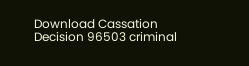Download Cassation Decision 96503 criminal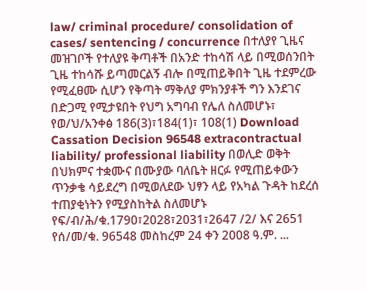law/ criminal procedure/ consolidation of cases/ sentencing / concurrence በተለያየ ጊዜና መዝገቦች የተለያዩ ቅጣቶች በአንድ ተከሳሽ ላይ በሚወሰንበት ጊዜ ተከሳሹ ይጣመርልኝ ብሎ በሚጠይቅበት ጊዜ ተደምረው የሚፈፀሙ ሲሆን የቅጣት ማቅለያ ምክንያቶች ግን እንደገና በድጋሚ የሚታዩበት የህግ አግባብ የሌለ ስለመሆኑ፣ የወ/ህ/አንቀፅ 186(3)፣184(1)፣ 108(1) Download Cassation Decision 96548 extracontractual liability/ professional liability በወሊድ ወቅት በህክምና ተቋሙና በሙያው ባለቤት ዘርፉ የሚጠይቀውን ጥንቃቄ ሳይደረግ በሚወለደው ህፃን ላይ የአካል ጉዳት ከደረሰ ተጠያቂነትን የሚያስከትል ስለመሆኑ የፍ/ብ/ሕ/ቁ.1790፣2028፣2031፣2647 /2/ እና 2651 የሰ/መ/ቁ. 96548 መስከረም 24 ቀን 2008 ዓ.ም. ...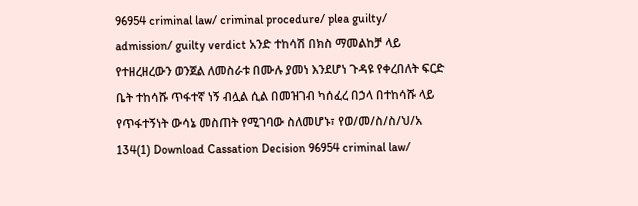96954 criminal law/ criminal procedure/ plea guilty/ admission/ guilty verdict አንድ ተከሳሽ በክስ ማመልከቻ ላይ የተዘረዘረውን ወንጀል ለመስራቱ በሙሉ ያመነ እንደሆነ ጉዳዩ የቀረበለት ፍርድ ቤት ተከሳሹ ጥፋተኛ ነኝ ብሏል ሲል በመዝገብ ካሰፈረ በኃላ በተከሳሹ ላይ የጥፋተኝነት ውሳኔ መስጠት የሚገባው ስለመሆኑ፣ የወ/መ/ስ/ስ/ህ/አ 134(1) Download Cassation Decision 96954 criminal law/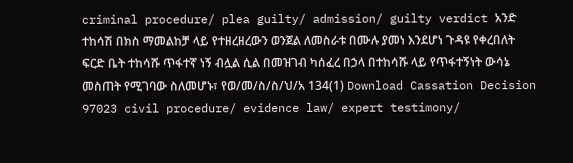criminal procedure/ plea guilty/ admission/ guilty verdict አንድ ተከሳሽ በክስ ማመልከቻ ላይ የተዘረዘረውን ወንጀል ለመስራቱ በሙሉ ያመነ እንደሆነ ጉዳዩ የቀረበለት ፍርድ ቤት ተከሳሹ ጥፋተኛ ነኝ ብሏል ሲል በመዝገብ ካሰፈረ በኃላ በተከሳሹ ላይ የጥፋተኝነት ውሳኔ መስጠት የሚገባው ስለመሆኑ፣ የወ/መ/ስ/ስ/ህ/አ 134(1) Download Cassation Decision 97023 civil procedure/ evidence law/ expert testimony/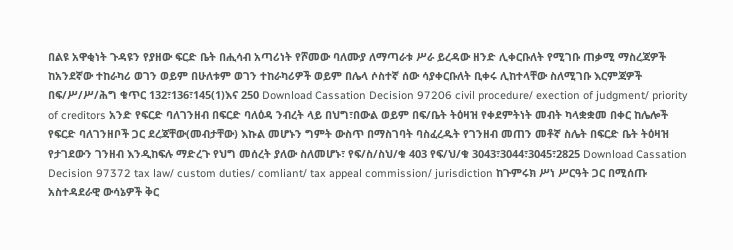በልዩ አዋቂነት ጉዳዩን የያዘው ፍርድ ቤት በሒሳብ አጣሪነት የሾመው ባለሙያ ለማጣራቱ ሥራ ይረዳው ዘንድ ሊቀርቡለት የሚገቡ ጠቃሚ ማስረጃዎች ከአንደኛው ተከራካሪ ወገን ወይም በሁለቱም ወገን ተከራካሪዎች ወይም በሌላ ሶስተኛ ሰው ሳያቀርቡለት ቢቀሩ ሊከተላቸው ስለሚገቡ እርምጃዎች በፍ/ሥ/ሥ/ሕግ ቁጥር 132፣136፣145(1)እና 250 Download Cassation Decision 97206 civil procedure/ exection of judgment/ priority of creditors አንድ የፍርድ ባለገንዘብ በፍርድ ባለዕዳ ንብረት ላይ በህግ፣በውል ወይም በፍ/ቤት ትዕዛዝ የቀደምትነት መብት ካላቋቋመ በቀር ከሌሎች የፍርድ ባለገንዘቦች ጋር ደረጃቸው(መብታቸው) እኩል መሆኑን ግምት ውስጥ በማስገባት ባስፈረዱት የገንዘብ መጠን መቶኛ ስሌት በፍርድ ቤት ትዕዛዝ የታገደውን ገንዘብ እንዲከፍሉ ማድረጉ የህግ መሰረት ያለው ስለመሆኑ፣ የፍ/ስ/ስህ/ቁ 403 የፍ/ህ/ቁ 3043፣3044፣3045፣2825 Download Cassation Decision 97372 tax law/ custom duties/ comliant/ tax appeal commission/ jurisdiction ከጉምሩክ ሥነ ሥርዓት ጋር በሚሰጡ አስተዳደራዊ ውሳኔዎች ቅር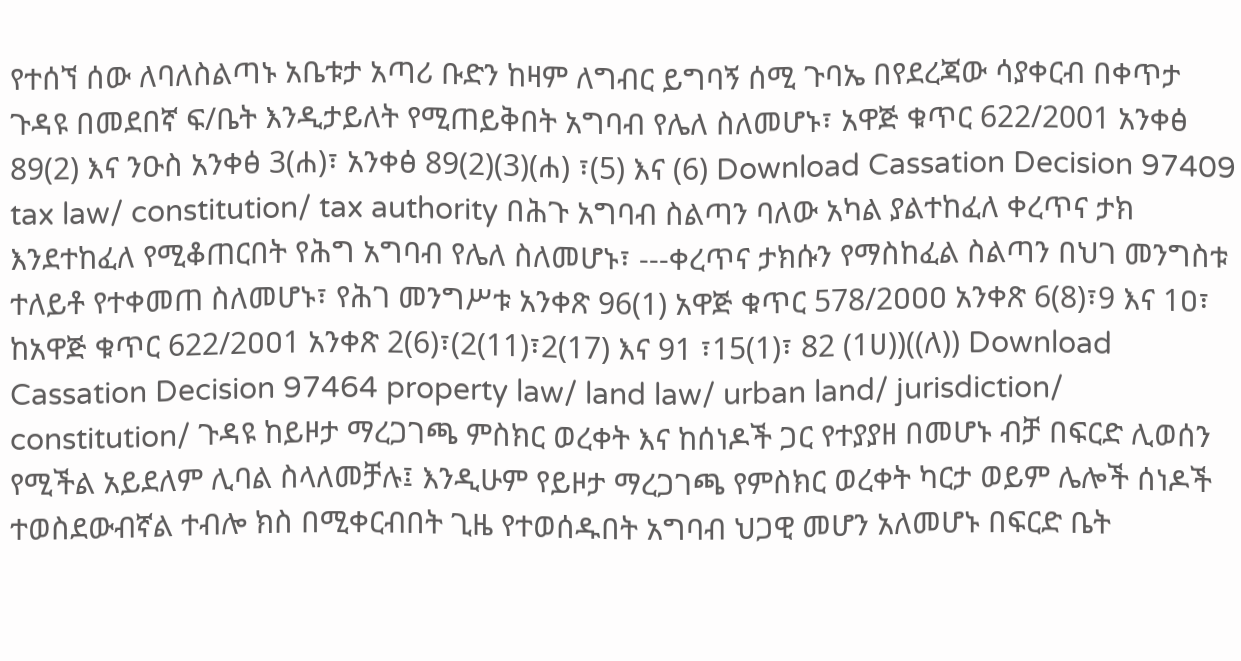የተሰኘ ሰው ለባለስልጣኑ አቤቱታ አጣሪ ቡድን ከዛም ለግብር ይግባኝ ሰሚ ጉባኤ በየደረጃው ሳያቀርብ በቀጥታ ጉዳዩ በመደበኛ ፍ/ቤት እንዲታይለት የሚጠይቅበት አግባብ የሌለ ስለመሆኑ፣ አዋጅ ቁጥር 622/2001 አንቀፅ 89(2) እና ንዑስ አንቀፅ 3(ሐ)፣ አንቀፅ 89(2)(3)(ሐ) ፣(5) እና (6) Download Cassation Decision 97409 tax law/ constitution/ tax authority በሕጉ አግባብ ስልጣን ባለው አካል ያልተከፈለ ቀረጥና ታክ እንደተከፈለ የሚቆጠርበት የሕግ አግባብ የሌለ ስለመሆኑ፣ ---ቀረጥና ታክሱን የማስከፈል ስልጣን በህገ መንግስቱ ተለይቶ የተቀመጠ ስለመሆኑ፣ የሕገ መንግሥቱ አንቀጽ 96(1) አዋጅ ቁጥር 578/2ዐዐዐ አንቀጽ 6(8)፣9 እና 1ዐ፣ ከአዋጅ ቁጥር 622/2ዐዐ1 አንቀጽ 2(6)፣(2(11)፣2(17) እና 91 ፣15(1)፣ 82 (1ሀ))((ለ)) Download Cassation Decision 97464 property law/ land law/ urban land/ jurisdiction/ constitution/ ጉዳዩ ከይዞታ ማረጋገጫ ምስክር ወረቀት እና ከሰነዶች ጋር የተያያዘ በመሆኑ ብቻ በፍርድ ሊወሰን የሚችል አይደለም ሊባል ስላለመቻሉ፤ እንዲሁም የይዞታ ማረጋገጫ የምስክር ወረቀት ካርታ ወይም ሌሎች ሰነዶች ተወስደውብኛል ተብሎ ክስ በሚቀርብበት ጊዜ የተወሰዱበት አግባብ ህጋዊ መሆን አለመሆኑ በፍርድ ቤት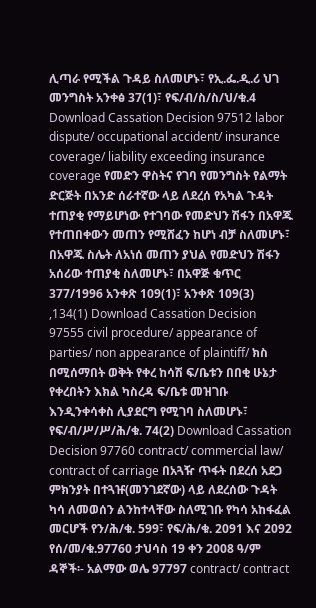ሊጣራ የሚችል ጉዳይ ስለመሆኑ፣ የኢ.ፌ.ዲ.ሪ ህገ መንግስት አንቀፅ 37(1)፣ የፍ/ብ/ስ/ስ/ህ/ቁ.4 Download Cassation Decision 97512 labor dispute/ occupational accident/ insurance coverage/ liability exceeding insurance coverage የመድን ዋስትና የገባ የመንግስት የልማት ድርጅት በአንድ ሰራተኛው ላይ ለደረሰ የአካል ጉዳት ተጠያቂ የማይሆነው የተገባው የመድህን ሽፋን በአዋጁ የተጠበቀውን መጠን የሚሸፈን ከሆነ ብቻ ስለመሆኑ፣ በአዋጁ ስሌት ለአነሰ መጠን ያህል የመድህን ሽፋን አሰሪው ተጠያቂ ስለመሆኑ፣ በአዋጅ ቁጥር 377/1996 አንቀጽ 109(1)፣ አንቀጽ 109(3) ,134(1) Download Cassation Decision 97555 civil procedure/ appearance of parties/ non appearance of plaintiff/ ክስ በሚሰማበት ወቅት የቀረ ከሳሽ ፍ/ቤቱን በበቂ ሁኔታ የቀረበትን እክል ካስረዳ ፍ/ቤቱ መዝገቡ እንዲንቀሳቀስ ሊያደርግ የሚገባ ስለመሆኑ፣ የፍ/ብ/ሥ/ሥ/ሕ/ቁ. 74(2) Download Cassation Decision 97760 contract/ commercial law/ contract of carriage በአጓዥ ጥፋት በደረሰ አደጋ ምክንያት በተጓዡ(መንገደኛው) ላይ ለደረሰው ጉዳት ካሳ ለመወሰን ልንከተላቸው ስለሚገቡ የካሳ አከፋፈል መርሆች የን/ሕ/ቁ. 599፣ የፍ/ሕ/ቁ. 2091 እና 2092 የሰ/መ/ቁ.97760 ታህሳስ 19 ቀን 2008 ዓ/ም ዳኞች፡- አልማው ወሌ 97797 contract/ contract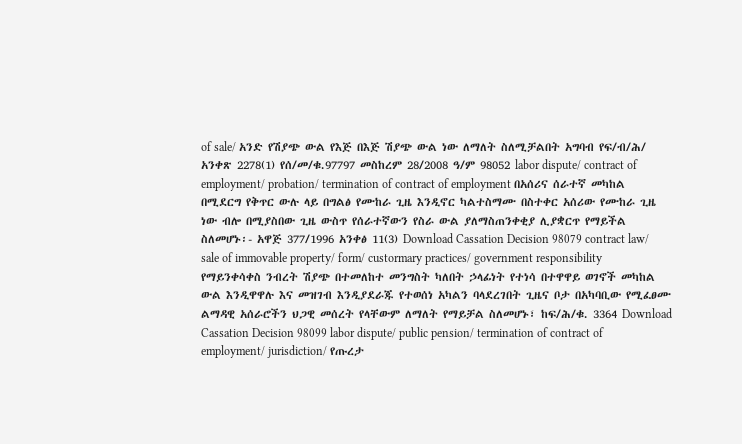of sale/ አንድ የሽያጭ ውል የእጅ በእጅ ሽያጭ ውል ነው ለማለት ስለሚቻልበት አግባብ የፍ/ብ/ሕ/ አንቀጽ 2278(1) የሰ/መ/ቁ.97797 መስከረም 28/2008 ዓ/ም 98052 labor dispute/ contract of employment/ probation/ termination of contract of employment በአሰሪና ሰራተኛ መካከል በሚደርግ የቅጥር ውሉ ላይ በግልፅ የሙከራ ጊዜ እንዲኖር ካልተስማሙ በስተቀር አሰሪው የሙከራ ጊዜ ነው ብሎ በሚያስበው ጊዜ ውስጥ የሰራተኛውን የስራ ውል ያለማስጠንቀቂያ ሊያቋርጥ የማይችል ስለመሆኑ፡- አዋጅ 377/1996 አንቀፅ 11(3) Download Cassation Decision 98079 contract law/ sale of immovable property/ form/ custormary practices/ government responsibility የማይንቀሳቀስ ንብረት ሽያጭ በተመለከተ መንግስት ካለበት ኃላፊነት የተነሳ በተዋዋይ ወገኖች መካከል ውል እንዲዋዋሉ እና መዝገብ እንዲያደራጁ የተወሰነ አካልን ባላደረገበት ጊዜና ቦታ በአካባቢው የሚፈፀሙ ልማዳዊ አሰራሮችን ህጋዊ መሰረት የላቸውም ለማለት የማይቻል ስለመሆኑ፣ ከፍ/ሕ/ቁ. 3364 Download Cassation Decision 98099 labor dispute/ public pension/ termination of contract of employment/ jurisdiction/ የጡረታ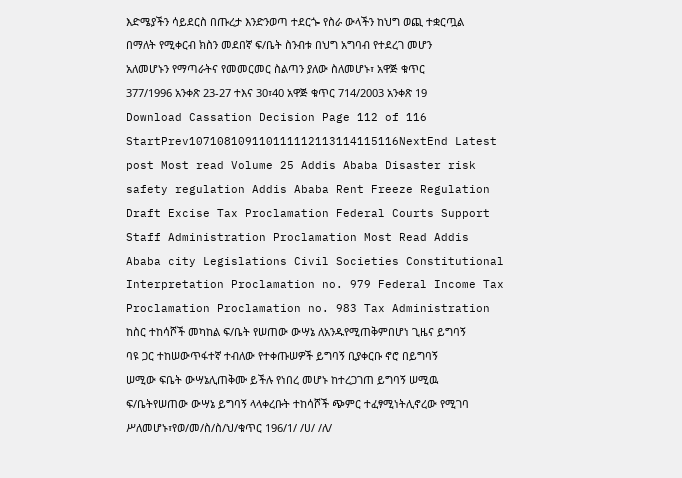እድሜያችን ሳይደርስ በጡረታ እንድንወጣ ተደርጐ የስራ ውላችን ከህግ ወጪ ተቋርጧል በማለት የሚቀርብ ክስን መደበኛ ፍ/ቤት ስንብቱ በህግ አግባብ የተደረገ መሆን አለመሆኑን የማጣራትና የመመርመር ስልጣን ያለው ስለመሆኑ፣ አዋጅ ቁጥር 377/1996 አንቀጽ 23-27 ተእና 30፣40 አዋጅ ቁጥር 714/2003 አንቀጽ 19 Download Cassation Decision Page 112 of 116 StartPrev107108109110111112113114115116NextEnd Latest post Most read Volume 25 Addis Ababa Disaster risk safety regulation Addis Ababa Rent Freeze Regulation Draft Excise Tax Proclamation Federal Courts Support Staff Administration Proclamation Most Read Addis Ababa city Legislations Civil Societies Constitutional Interpretation Proclamation no. 979 Federal Income Tax Proclamation Proclamation no. 983 Tax Administration
ከስር ተከሳሾች መካከል ፍ/ቤት የሠጠው ውሣኔ ለአንዱየሚጠቅምበሆነ ጊዜና ይግባኝ ባዩ ጋር ተከሠውጥፋተኛ ተብለው የተቀጡሠዎች ይግባኝ ቢያቀርቡ ኖሮ በይግባኝ ሠሚው ፍቤት ውሣኔሊጠቅሙ ይችሉ የነበረ መሆኑ ከተረጋገጠ ይግባኝ ሠሚዉ ፍ/ቤትየሠጠው ውሣኔ ይግባኝ ላላቀረቡት ተከሳሾች ጭምር ተፈፃሚነትሊኖረው የሚገባ ሥለመሆኑ፣የወ/መ/ስ/ስ/ህ/ቁጥር 196/1/ /ሀ/ /ለ/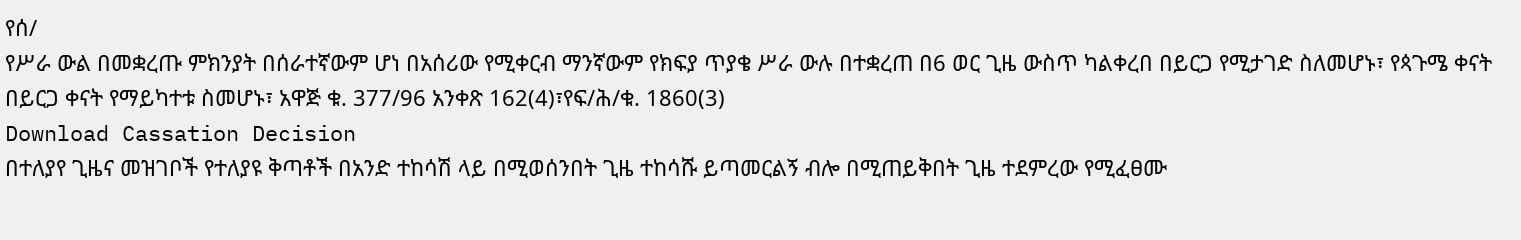የሰ/
የሥራ ውል በመቋረጡ ምክንያት በሰራተኛውም ሆነ በአሰሪው የሚቀርብ ማንኛውም የክፍያ ጥያቄ ሥራ ውሉ በተቋረጠ በ6 ወር ጊዜ ውስጥ ካልቀረበ በይርጋ የሚታገድ ስለመሆኑ፣ የጳጉሜ ቀናት በይርጋ ቀናት የማይካተቱ ስመሆኑ፣ አዋጅ ቁ. 377/96 አንቀጽ 162(4)፣የፍ/ሕ/ቁ. 1860(3)
Download Cassation Decision
በተለያየ ጊዜና መዝገቦች የተለያዩ ቅጣቶች በአንድ ተከሳሽ ላይ በሚወሰንበት ጊዜ ተከሳሹ ይጣመርልኝ ብሎ በሚጠይቅበት ጊዜ ተደምረው የሚፈፀሙ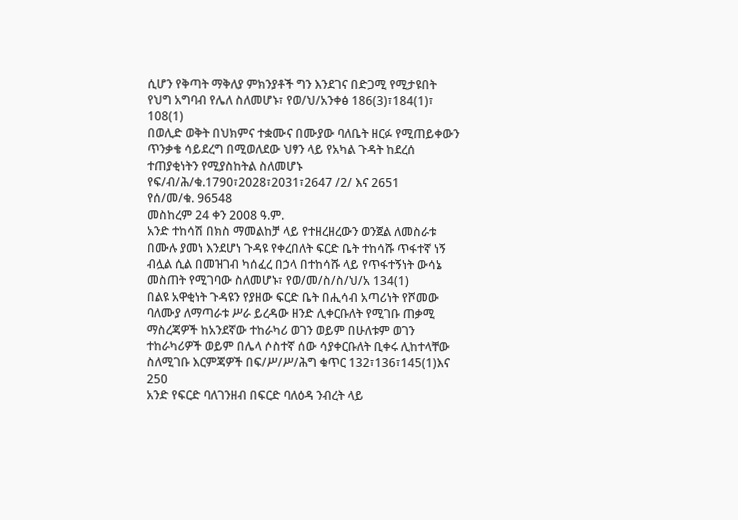ሲሆን የቅጣት ማቅለያ ምክንያቶች ግን እንደገና በድጋሚ የሚታዩበት የህግ አግባብ የሌለ ስለመሆኑ፣ የወ/ህ/አንቀፅ 186(3)፣184(1)፣ 108(1)
በወሊድ ወቅት በህክምና ተቋሙና በሙያው ባለቤት ዘርፉ የሚጠይቀውን ጥንቃቄ ሳይደረግ በሚወለደው ህፃን ላይ የአካል ጉዳት ከደረሰ ተጠያቂነትን የሚያስከትል ስለመሆኑ የፍ/ብ/ሕ/ቁ.1790፣2028፣2031፣2647 /2/ እና 2651
የሰ/መ/ቁ. 96548
መስከረም 24 ቀን 2008 ዓ.ም.
አንድ ተከሳሽ በክስ ማመልከቻ ላይ የተዘረዘረውን ወንጀል ለመስራቱ በሙሉ ያመነ እንደሆነ ጉዳዩ የቀረበለት ፍርድ ቤት ተከሳሹ ጥፋተኛ ነኝ ብሏል ሲል በመዝገብ ካሰፈረ በኃላ በተከሳሹ ላይ የጥፋተኝነት ውሳኔ መስጠት የሚገባው ስለመሆኑ፣ የወ/መ/ስ/ስ/ህ/አ 134(1)
በልዩ አዋቂነት ጉዳዩን የያዘው ፍርድ ቤት በሒሳብ አጣሪነት የሾመው ባለሙያ ለማጣራቱ ሥራ ይረዳው ዘንድ ሊቀርቡለት የሚገቡ ጠቃሚ ማስረጃዎች ከአንደኛው ተከራካሪ ወገን ወይም በሁለቱም ወገን ተከራካሪዎች ወይም በሌላ ሶስተኛ ሰው ሳያቀርቡለት ቢቀሩ ሊከተላቸው ስለሚገቡ እርምጃዎች በፍ/ሥ/ሥ/ሕግ ቁጥር 132፣136፣145(1)እና 250
አንድ የፍርድ ባለገንዘብ በፍርድ ባለዕዳ ንብረት ላይ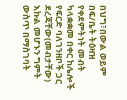በህግ፣በውል ወይም በፍ/ቤት ትዕዛዝ የቀደምትነት መብት ካላቋቋመ በቀር ከሌሎች የፍርድ ባለገንዘቦች ጋር ደረጃቸው(መብታቸው) እኩል መሆኑን ግምት ውስጥ በማስገባት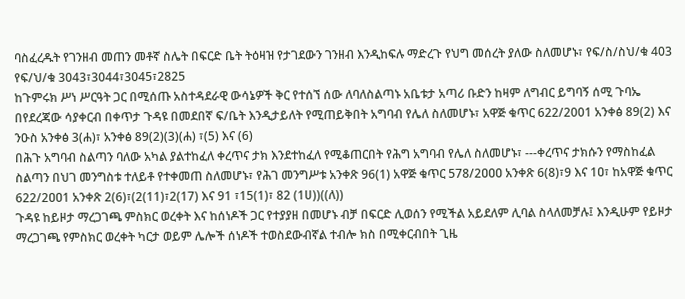ባስፈረዱት የገንዘብ መጠን መቶኛ ስሌት በፍርድ ቤት ትዕዛዝ የታገደውን ገንዘብ እንዲከፍሉ ማድረጉ የህግ መሰረት ያለው ስለመሆኑ፣ የፍ/ስ/ስህ/ቁ 403 የፍ/ህ/ቁ 3043፣3044፣3045፣2825
ከጉምሩክ ሥነ ሥርዓት ጋር በሚሰጡ አስተዳደራዊ ውሳኔዎች ቅር የተሰኘ ሰው ለባለስልጣኑ አቤቱታ አጣሪ ቡድን ከዛም ለግብር ይግባኝ ሰሚ ጉባኤ በየደረጃው ሳያቀርብ በቀጥታ ጉዳዩ በመደበኛ ፍ/ቤት እንዲታይለት የሚጠይቅበት አግባብ የሌለ ስለመሆኑ፣ አዋጅ ቁጥር 622/2001 አንቀፅ 89(2) እና ንዑስ አንቀፅ 3(ሐ)፣ አንቀፅ 89(2)(3)(ሐ) ፣(5) እና (6)
በሕጉ አግባብ ስልጣን ባለው አካል ያልተከፈለ ቀረጥና ታክ እንደተከፈለ የሚቆጠርበት የሕግ አግባብ የሌለ ስለመሆኑ፣ ---ቀረጥና ታክሱን የማስከፈል ስልጣን በህገ መንግስቱ ተለይቶ የተቀመጠ ስለመሆኑ፣ የሕገ መንግሥቱ አንቀጽ 96(1) አዋጅ ቁጥር 578/2ዐዐዐ አንቀጽ 6(8)፣9 እና 1ዐ፣ ከአዋጅ ቁጥር 622/2ዐዐ1 አንቀጽ 2(6)፣(2(11)፣2(17) እና 91 ፣15(1)፣ 82 (1ሀ))((ለ))
ጉዳዩ ከይዞታ ማረጋገጫ ምስክር ወረቀት እና ከሰነዶች ጋር የተያያዘ በመሆኑ ብቻ በፍርድ ሊወሰን የሚችል አይደለም ሊባል ስላለመቻሉ፤ እንዲሁም የይዞታ ማረጋገጫ የምስክር ወረቀት ካርታ ወይም ሌሎች ሰነዶች ተወስደውብኛል ተብሎ ክስ በሚቀርብበት ጊዜ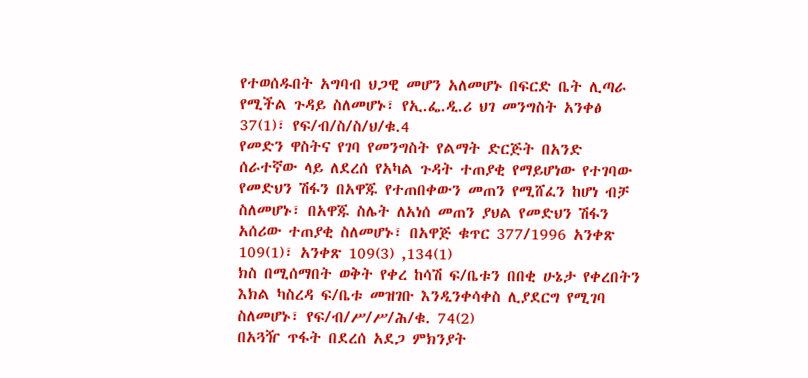የተወሰዱበት አግባብ ህጋዊ መሆን አለመሆኑ በፍርድ ቤት ሊጣራ የሚችል ጉዳይ ስለመሆኑ፣ የኢ.ፌ.ዲ.ሪ ህገ መንግስት አንቀፅ 37(1)፣ የፍ/ብ/ስ/ስ/ህ/ቁ.4
የመድን ዋስትና የገባ የመንግስት የልማት ድርጅት በአንድ ሰራተኛው ላይ ለደረሰ የአካል ጉዳት ተጠያቂ የማይሆነው የተገባው የመድህን ሽፋን በአዋጁ የተጠበቀውን መጠን የሚሸፈን ከሆነ ብቻ ስለመሆኑ፣ በአዋጁ ስሌት ለአነሰ መጠን ያህል የመድህን ሽፋን አሰሪው ተጠያቂ ስለመሆኑ፣ በአዋጅ ቁጥር 377/1996 አንቀጽ 109(1)፣ አንቀጽ 109(3) ,134(1)
ክስ በሚሰማበት ወቅት የቀረ ከሳሽ ፍ/ቤቱን በበቂ ሁኔታ የቀረበትን እክል ካስረዳ ፍ/ቤቱ መዝገቡ እንዲንቀሳቀስ ሊያደርግ የሚገባ ስለመሆኑ፣ የፍ/ብ/ሥ/ሥ/ሕ/ቁ. 74(2)
በአጓዥ ጥፋት በደረሰ አደጋ ምክንያት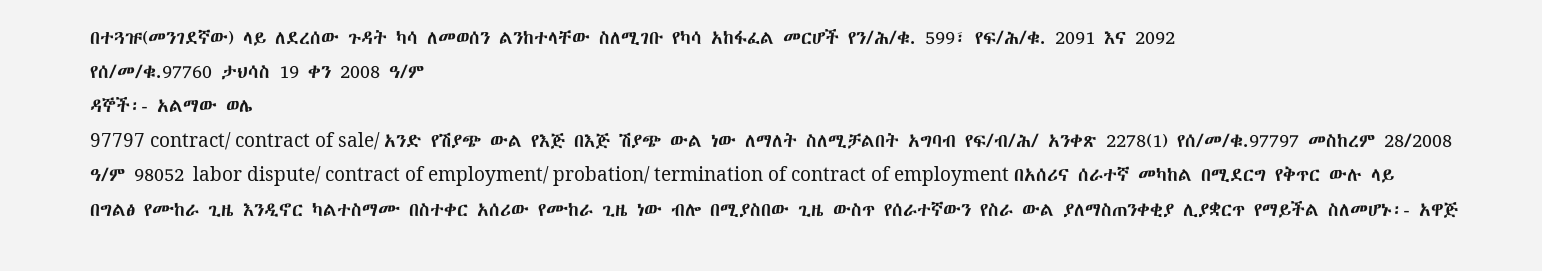በተጓዡ(መንገደኛው) ላይ ለደረሰው ጉዳት ካሳ ለመወሰን ልንከተላቸው ስለሚገቡ የካሳ አከፋፈል መርሆች የን/ሕ/ቁ. 599፣ የፍ/ሕ/ቁ. 2091 እና 2092
የሰ/መ/ቁ.97760 ታህሳስ 19 ቀን 2008 ዓ/ም
ዳኞች፡- አልማው ወሌ
97797 contract/ contract of sale/ አንድ የሽያጭ ውል የእጅ በእጅ ሽያጭ ውል ነው ለማለት ስለሚቻልበት አግባብ የፍ/ብ/ሕ/ አንቀጽ 2278(1) የሰ/መ/ቁ.97797 መስከረም 28/2008 ዓ/ም 98052 labor dispute/ contract of employment/ probation/ termination of contract of employment በአሰሪና ሰራተኛ መካከል በሚደርግ የቅጥር ውሉ ላይ በግልፅ የሙከራ ጊዜ እንዲኖር ካልተስማሙ በስተቀር አሰሪው የሙከራ ጊዜ ነው ብሎ በሚያስበው ጊዜ ውስጥ የሰራተኛውን የስራ ውል ያለማስጠንቀቂያ ሊያቋርጥ የማይችል ስለመሆኑ፡- አዋጅ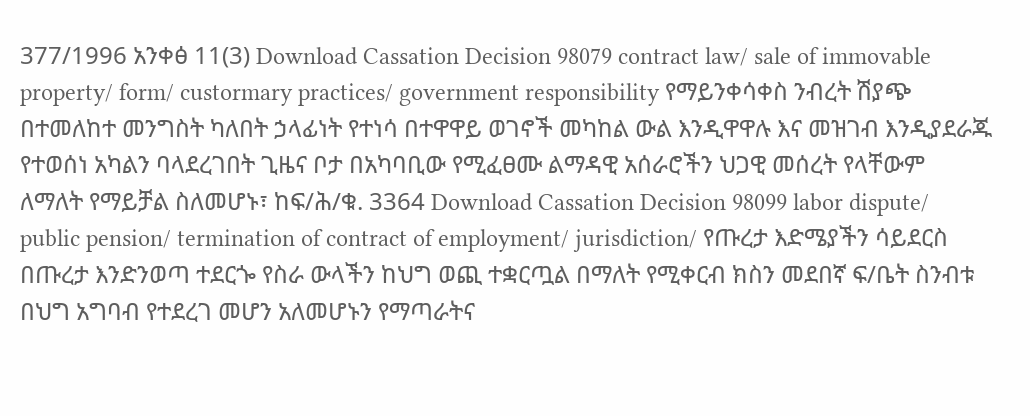377/1996 አንቀፅ 11(3) Download Cassation Decision 98079 contract law/ sale of immovable property/ form/ custormary practices/ government responsibility የማይንቀሳቀስ ንብረት ሽያጭ በተመለከተ መንግስት ካለበት ኃላፊነት የተነሳ በተዋዋይ ወገኖች መካከል ውል እንዲዋዋሉ እና መዝገብ እንዲያደራጁ የተወሰነ አካልን ባላደረገበት ጊዜና ቦታ በአካባቢው የሚፈፀሙ ልማዳዊ አሰራሮችን ህጋዊ መሰረት የላቸውም ለማለት የማይቻል ስለመሆኑ፣ ከፍ/ሕ/ቁ. 3364 Download Cassation Decision 98099 labor dispute/ public pension/ termination of contract of employment/ jurisdiction/ የጡረታ እድሜያችን ሳይደርስ በጡረታ እንድንወጣ ተደርጐ የስራ ውላችን ከህግ ወጪ ተቋርጧል በማለት የሚቀርብ ክስን መደበኛ ፍ/ቤት ስንብቱ በህግ አግባብ የተደረገ መሆን አለመሆኑን የማጣራትና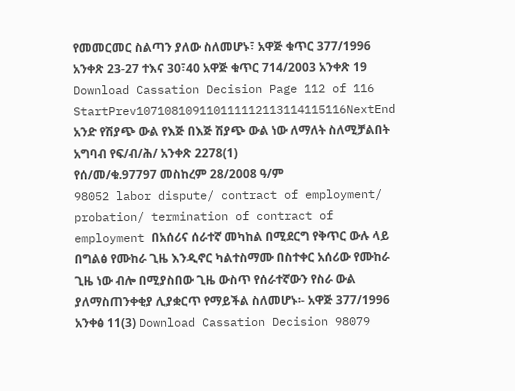የመመርመር ስልጣን ያለው ስለመሆኑ፣ አዋጅ ቁጥር 377/1996 አንቀጽ 23-27 ተእና 30፣40 አዋጅ ቁጥር 714/2003 አንቀጽ 19 Download Cassation Decision Page 112 of 116 StartPrev107108109110111112113114115116NextEnd
አንድ የሽያጭ ውል የእጅ በእጅ ሽያጭ ውል ነው ለማለት ስለሚቻልበት አግባብ የፍ/ብ/ሕ/ አንቀጽ 2278(1)
የሰ/መ/ቁ.97797 መስከረም 28/2008 ዓ/ም
98052 labor dispute/ contract of employment/ probation/ termination of contract of employment በአሰሪና ሰራተኛ መካከል በሚደርግ የቅጥር ውሉ ላይ በግልፅ የሙከራ ጊዜ እንዲኖር ካልተስማሙ በስተቀር አሰሪው የሙከራ ጊዜ ነው ብሎ በሚያስበው ጊዜ ውስጥ የሰራተኛውን የስራ ውል ያለማስጠንቀቂያ ሊያቋርጥ የማይችል ስለመሆኑ፡- አዋጅ 377/1996 አንቀፅ 11(3) Download Cassation Decision 98079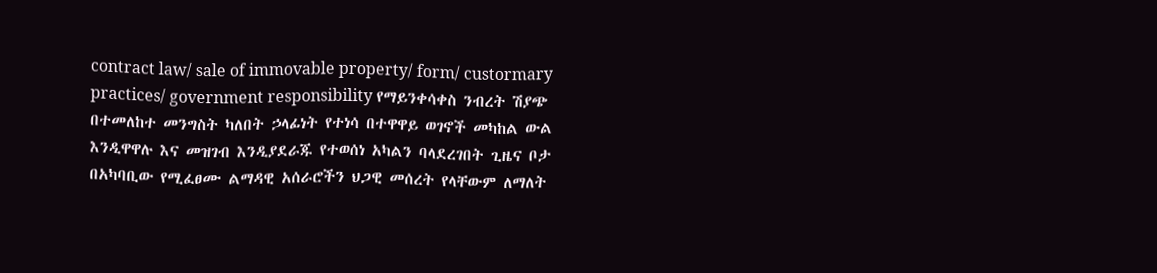contract law/ sale of immovable property/ form/ custormary practices/ government responsibility የማይንቀሳቀስ ንብረት ሽያጭ በተመለከተ መንግስት ካለበት ኃላፊነት የተነሳ በተዋዋይ ወገኖች መካከል ውል እንዲዋዋሉ እና መዝገብ እንዲያደራጁ የተወሰነ አካልን ባላደረገበት ጊዜና ቦታ በአካባቢው የሚፈፀሙ ልማዳዊ አሰራሮችን ህጋዊ መሰረት የላቸውም ለማለት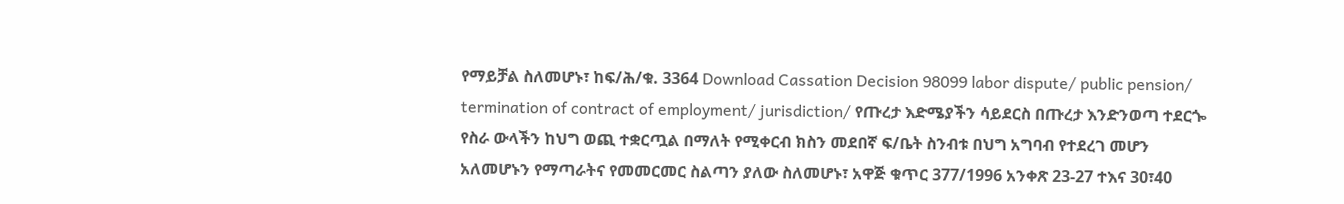የማይቻል ስለመሆኑ፣ ከፍ/ሕ/ቁ. 3364 Download Cassation Decision 98099 labor dispute/ public pension/ termination of contract of employment/ jurisdiction/ የጡረታ እድሜያችን ሳይደርስ በጡረታ እንድንወጣ ተደርጐ የስራ ውላችን ከህግ ወጪ ተቋርጧል በማለት የሚቀርብ ክስን መደበኛ ፍ/ቤት ስንብቱ በህግ አግባብ የተደረገ መሆን አለመሆኑን የማጣራትና የመመርመር ስልጣን ያለው ስለመሆኑ፣ አዋጅ ቁጥር 377/1996 አንቀጽ 23-27 ተእና 30፣40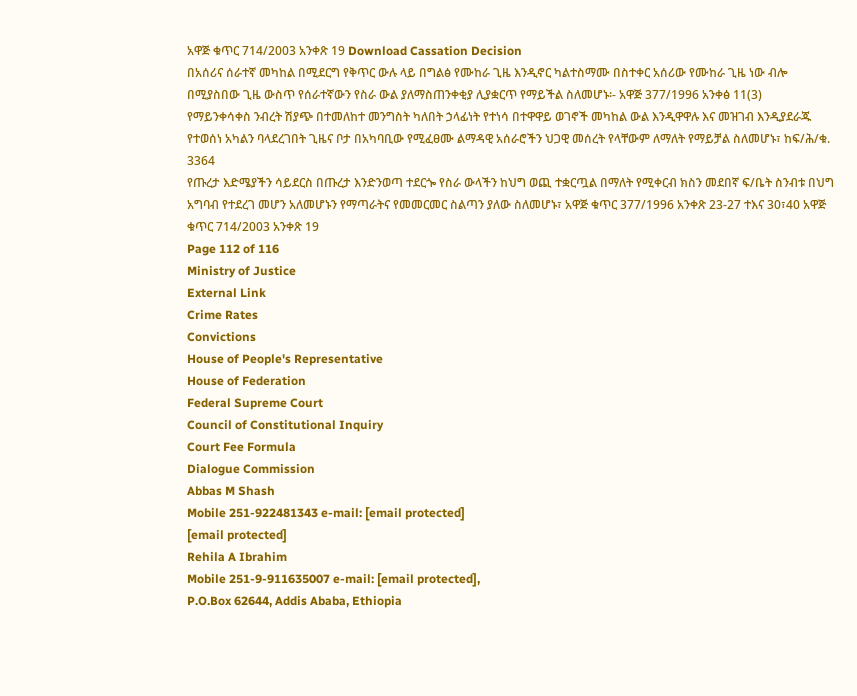አዋጅ ቁጥር 714/2003 አንቀጽ 19 Download Cassation Decision
በአሰሪና ሰራተኛ መካከል በሚደርግ የቅጥር ውሉ ላይ በግልፅ የሙከራ ጊዜ እንዲኖር ካልተስማሙ በስተቀር አሰሪው የሙከራ ጊዜ ነው ብሎ በሚያስበው ጊዜ ውስጥ የሰራተኛውን የስራ ውል ያለማስጠንቀቂያ ሊያቋርጥ የማይችል ስለመሆኑ፡- አዋጅ 377/1996 አንቀፅ 11(3)
የማይንቀሳቀስ ንብረት ሽያጭ በተመለከተ መንግስት ካለበት ኃላፊነት የተነሳ በተዋዋይ ወገኖች መካከል ውል እንዲዋዋሉ እና መዝገብ እንዲያደራጁ የተወሰነ አካልን ባላደረገበት ጊዜና ቦታ በአካባቢው የሚፈፀሙ ልማዳዊ አሰራሮችን ህጋዊ መሰረት የላቸውም ለማለት የማይቻል ስለመሆኑ፣ ከፍ/ሕ/ቁ. 3364
የጡረታ እድሜያችን ሳይደርስ በጡረታ እንድንወጣ ተደርጐ የስራ ውላችን ከህግ ወጪ ተቋርጧል በማለት የሚቀርብ ክስን መደበኛ ፍ/ቤት ስንብቱ በህግ አግባብ የተደረገ መሆን አለመሆኑን የማጣራትና የመመርመር ስልጣን ያለው ስለመሆኑ፣ አዋጅ ቁጥር 377/1996 አንቀጽ 23-27 ተእና 30፣40 አዋጅ ቁጥር 714/2003 አንቀጽ 19
Page 112 of 116
Ministry of Justice
External Link
Crime Rates
Convictions
House of People's Representative
House of Federation
Federal Supreme Court
Council of Constitutional Inquiry
Court Fee Formula
Dialogue Commission
Abbas M Shash
Mobile 251-922481343 e-mail: [email protected]
[email protected]
Rehila A Ibrahim
Mobile 251-9-911635007 e-mail: [email protected],
P.O.Box 62644, Addis Ababa, Ethiopia